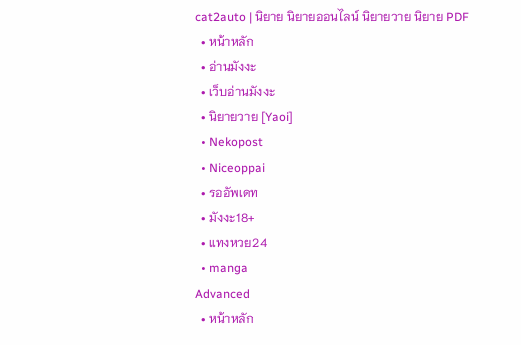cat2auto | นิยาย นิยายออนไลน์ นิยายวาย นิยาย PDF
  • หน้าหลัก
  • อ่านมังงะ
  • เว็บอ่านมังงะ
  • นิยายวาย [Yaoi]
  • Nekopost
  • Niceoppai
  • รออัพเดท
  • มังงะ18+
  • แทงหวย24
  • manga
Advanced
  • หน้าหลัก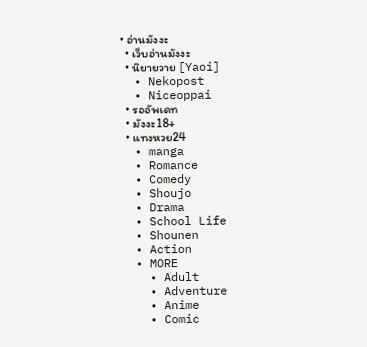• อ่านมังงะ
  • เว็บอ่านมังงะ
  • นิยายวาย [Yaoi]
  • Nekopost
  • Niceoppai
  • รออัพเดท
  • มังงะ18+
  • แทงหวย24
  • manga
  • Romance
  • Comedy
  • Shoujo
  • Drama
  • School Life
  • Shounen
  • Action
  • MORE
    • Adult
    • Adventure
    • Anime
    • Comic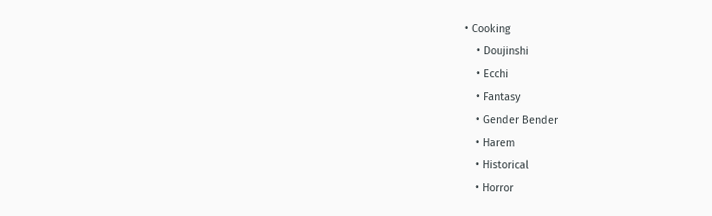• Cooking
    • Doujinshi
    • Ecchi
    • Fantasy
    • Gender Bender
    • Harem
    • Historical
    • Horror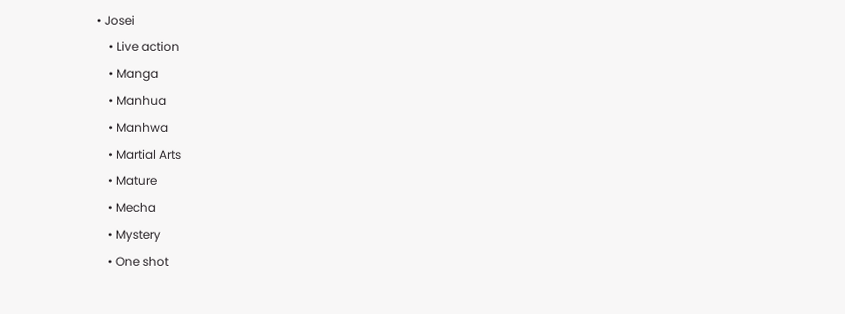• Josei
    • Live action
    • Manga
    • Manhua
    • Manhwa
    • Martial Arts
    • Mature
    • Mecha
    • Mystery
    • One shot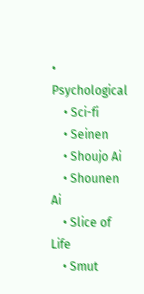• Psychological
    • Sci-fi
    • Seinen
    • Shoujo Ai
    • Shounen Ai
    • Slice of Life
    • Smut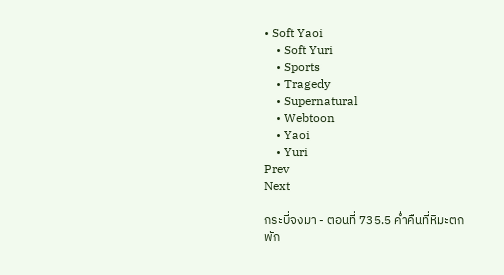• Soft Yaoi
    • Soft Yuri
    • Sports
    • Tragedy
    • Supernatural
    • Webtoon
    • Yaoi
    • Yuri
Prev
Next

กระบี่จงมา - ตอนที่ 735.5 ค่ำคืนที่หิมะตกพัก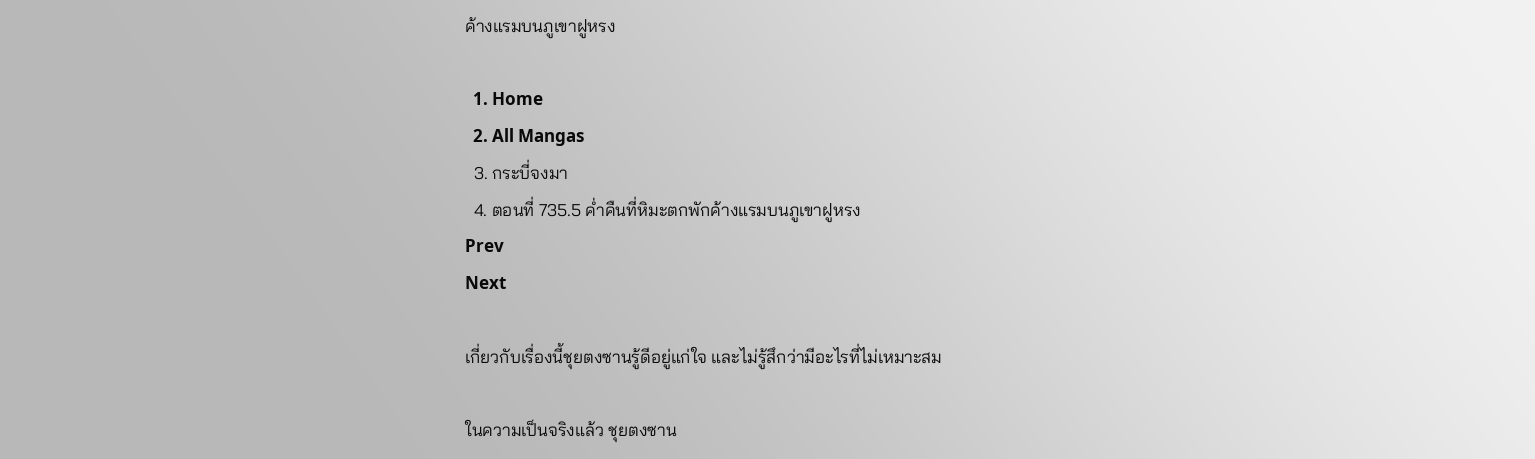ค้างแรมบนภูเขาฝูหรง

  1. Home
  2. All Mangas
  3. กระบี่จงมา
  4. ตอนที่ 735.5 ค่ำคืนที่หิมะตกพักค้างแรมบนภูเขาฝูหรง
Prev
Next

เกี่ยวกับเรื่องนี้ชุยตงซานรู้ดีอยู่แก่ใจ และไม่รู้สึกว่ามีอะไรที่ไม่เหมาะสม

ในความเป็นจริงแล้ว ชุยตงซาน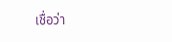เชื่อว่า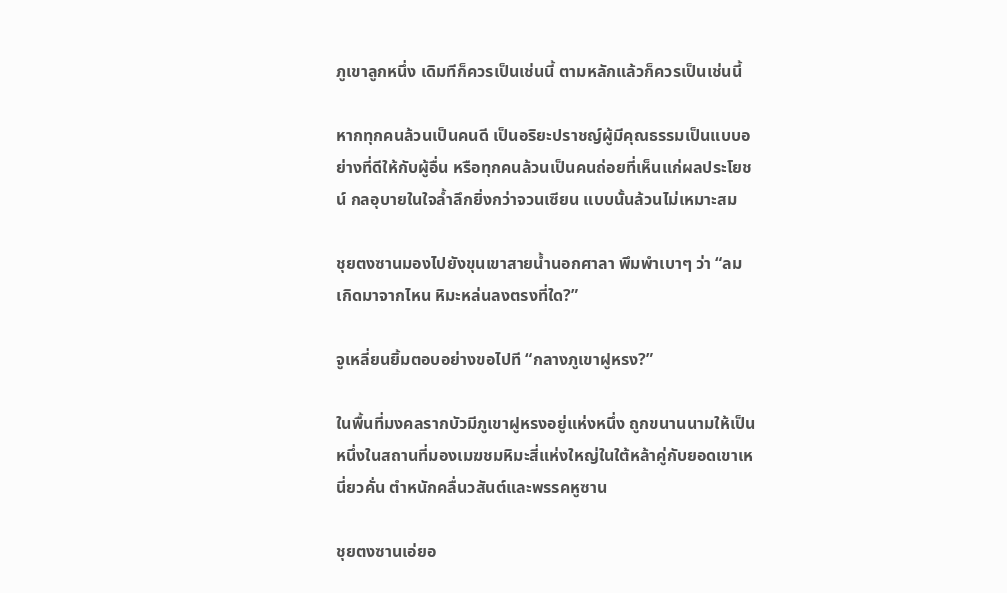ภูเขาลูกหนึ่ง เดิมทีก็ควรเป็นเช่นนี้ ตามหลักแล้วก็ควรเป็นเช่นนี้

หากทุกคนล้วนเป็นคนดี เป็นอริยะปราชญ์ผู้มีคุณธรรมเป็นแบบอย่างที่ดีให้กับผู้อื่น หรือทุกคนล้วนเป็นคนถ่อยที่เห็นแก่ผลประโยชน์ กลอุบายในใจล้ำลึกยิ่งกว่าจวนเซียน แบบนั้นล้วนไม่เหมาะสม

ชุยตงซานมองไปยังขุนเขาสายน้ำนอกศาลา พึมพำเบาๆ ว่า “ลมเกิดมาจากไหน หิมะหล่นลงตรงที่ใด?”

จูเหลี่ยนยิ้มตอบอย่างขอไปที “กลางภูเขาฝูหรง?”

ในพื้นที่มงคลรากบัวมีภูเขาฝูหรงอยู่แห่งหนึ่ง ถูกขนานนามให้เป็นหนึ่งในสถานที่มองเมฆชมหิมะสี่แห่งใหญ่ในใต้หล้าคู่กับยอดเขาเหนี่ยวคั่น ตำหนักคลื่นวสันต์และพรรคหูซาน

ชุยตงซานเอ่ยอ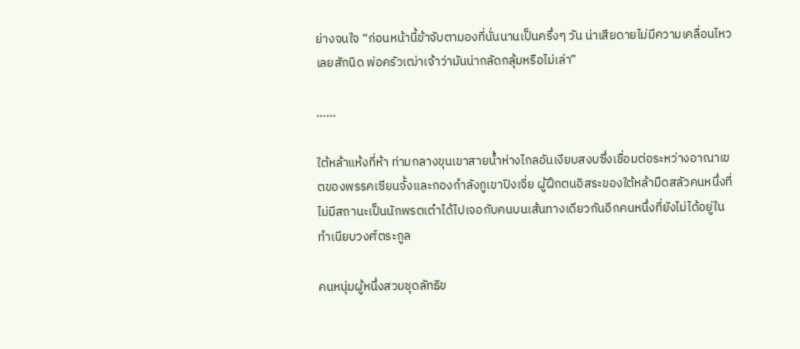ย่างจนใจ “ก่อนหน้านี้ข้าจับตามองที่นั่นนานเป็นครึ่งๆ วัน น่าเสียดายไม่มีความเคลื่อนไหวเลยสักนิด พ่อครัวเฒ่าเจ้าว่ามันน่ากลัดกลุ้มหรือไม่เล่า”

……

ใต้หล้าแห้งที่ห้า ท่ามกลางขุนเขาสายน้ำห่างไกลอันเงียบสงบซึ่งเชื่อมต่อระหว่างอาณาเขตของพรรคเซียนจั้งและกองกำลังภูเขาปิงเจี่ย ผู้ฝึกตนอิสระของใต้หล้ามืดสลัวคนหนึ่งที่ไม่มีสถานะเป็นนักพรตเต๋าได้ไปเจอกับคนบนเส้นทางเดียวกันอีกคนหนึ่งที่ยังไม่ได้อยู่ในทำเนียบวงศ์ตระกูล

คนหนุ่มผู้หนึ่งสวมชุดลัทธิข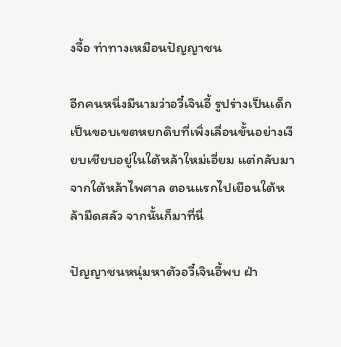งจื้อ ท่าทางเหมือนปัญญาชน

อีกคนหนึ่งมีนามว่าอวี๋เจินอี้ รูปร่างเป็นเด็ก เป็นขอบเขตหยกดิบที่เพิ่งเลื่อนขั้นอย่างเงียบเชียบอยู่ในใต้หล้าใหม่เอี่ยม แต่กลับมาจากใต้หล้าไพศาล ตอนแรกไปเยือนใต้หล้ามืดสลัว จากนั้นก็มาที่นี่

ปัญญาชนหนุ่มหาตัวอวี๋เจินอี้พบ ฝ่า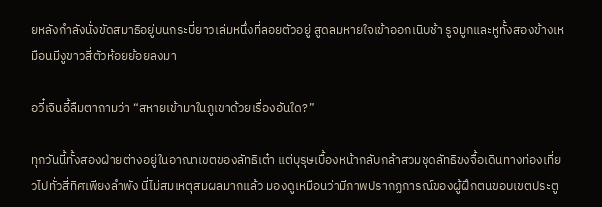ยหลังกำลังนั่งขัดสมาธิอยู่บนกระบี่ยาวเล่มหนึ่งที่ลอยตัวอยู่ สูดลมหายใจเข้าออกเนิบช้า รูจมูกและหูทั้งสองข้างเหมือนมีงูขาวสี่ตัวห้อยย้อยลงมา

อวี๋เจินอี้ลืมตาถามว่า “สหายเข้ามาในภูเขาด้วยเรื่องอันใด?”

ทุกวันนี้ทั้งสองฝ่ายต่างอยู่ในอาณาเขตของลัทธิเต๋า แต่บุรุษเบื้องหน้ากลับกล้าสวมชุดลัทธิขงจื้อเดินทางท่องเที่ยวไปทั่วสี่ทิศเพียงลำพัง นี่ไม่สมเหตุสมผลมากแล้ว มองดูเหมือนว่ามีภาพปรากฏการณ์ของผู้ฝึกตนขอบเขตประตู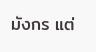มังกร แต่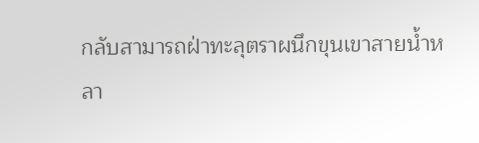กลับสามารถฝ่าทะลุตราผนึกขุนเขาสายน้ำหลา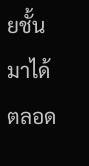ยชั้นมาได้ตลอด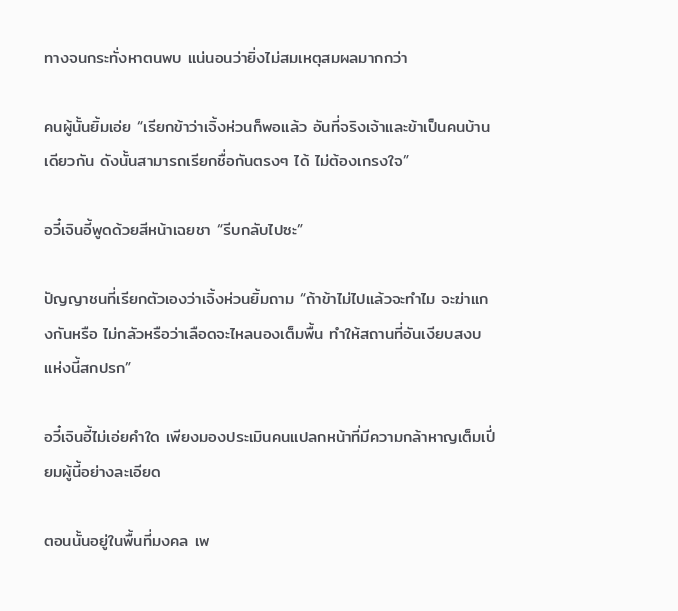ทางจนกระทั่งหาตนพบ แน่นอนว่ายิ่งไม่สมเหตุสมผลมากกว่า

คนผู้นั้นยิ้มเอ่ย “เรียกข้าว่าเจิ้งห่วนก็พอแล้ว อันที่จริงเจ้าและข้าเป็นคนบ้านเดียวกัน ดังนั้นสามารถเรียกชื่อกันตรงๆ ได้ ไม่ต้องเกรงใจ”

อวี๋เจินอี้พูดด้วยสีหน้าเฉยชา “รีบกลับไปซะ”

ปัญญาชนที่เรียกตัวเองว่าเจิ้งห่วนยิ้มถาม “ถ้าข้าไม่ไปแล้วจะทำไม จะฆ่าแกงกันหรือ ไม่กลัวหรือว่าเลือดจะไหลนองเต็มพื้น ทำให้สถานที่อันเงียบสงบแห่งนี้สกปรก”

อวี๋เจินอี้ไม่เอ่ยคำใด เพียงมองประเมินคนแปลกหน้าที่มีความกล้าหาญเต็มเปี่ยมผู้นี้อย่างละเอียด

ตอนนั้นอยู่ในพื้นที่มงคล เพ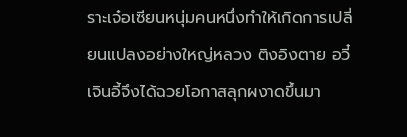ราะเจ๋อเซียนหนุ่มคนหนึ่งทำให้เกิดการเปลี่ยนแปลงอย่างใหญ่หลวง ติงอิงตาย อวี๋เจินอี้จึงได้ฉวยโอกาสลุกผงาดขึ้นมา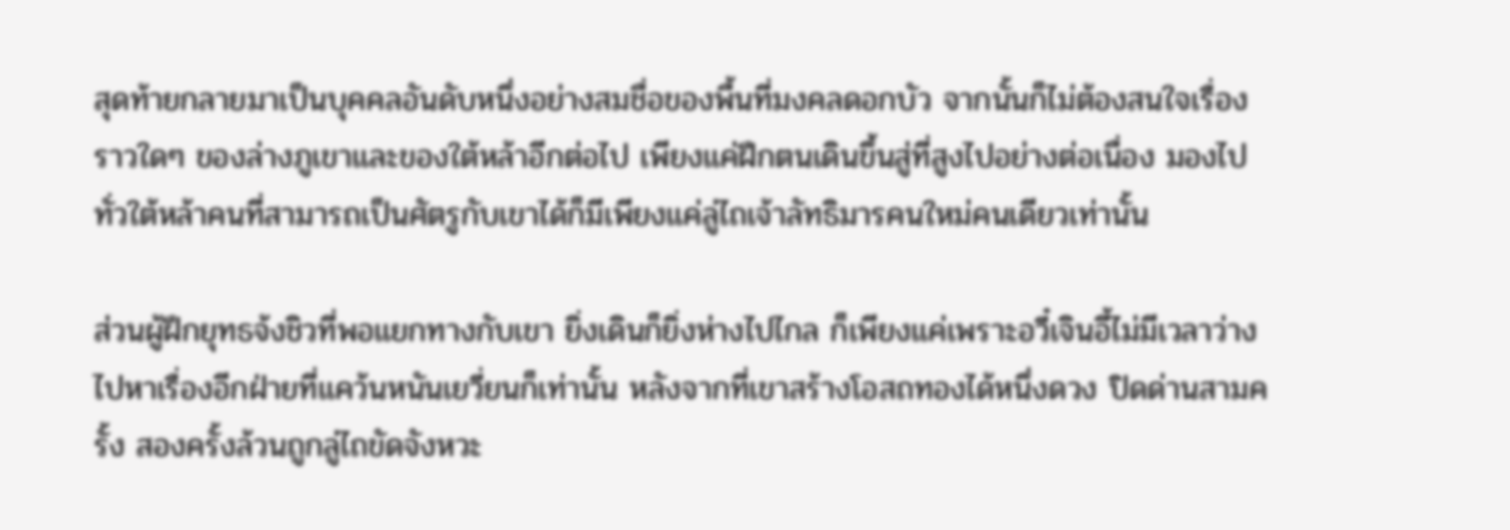สุดท้ายกลายมาเป็นบุคคลอันดับหนึ่งอย่างสมชื่อของพื้นที่มงคลดอกบัว จากนั้นก็ไม่ต้องสนใจเรื่องราวใดๆ ของล่างภูเขาและของใต้หล้าอีกต่อไป เพียงแค่ฝึกตนเดินขึ้นสู่ที่สูงไปอย่างต่อเนื่อง มองไปทั่วใต้หล้าคนที่สามารถเป็นศัตรูกับเขาได้ก็มีเพียงแค่ลู่ไถเจ้าลัทธิมารคนใหม่คนเดียวเท่านั้น

ส่วนผู้ฝึกยุทธจ้งชิวที่พอแยกทางกับเขา ยิ่งเดินก็ยิ่งห่างไปไกล ก็เพียงแค่เพราะอวี๋เจินอี้ไม่มีเวลาว่างไปหาเรื่องอีกฝ่ายที่แคว้นหนันเยวี่ยนก็เท่านั้น หลังจากที่เขาสร้างโอสถทองได้หนึ่งดวง ปิดด่านสามครั้ง สองครั้งล้วนถูกลู่ไถขัดจังหวะ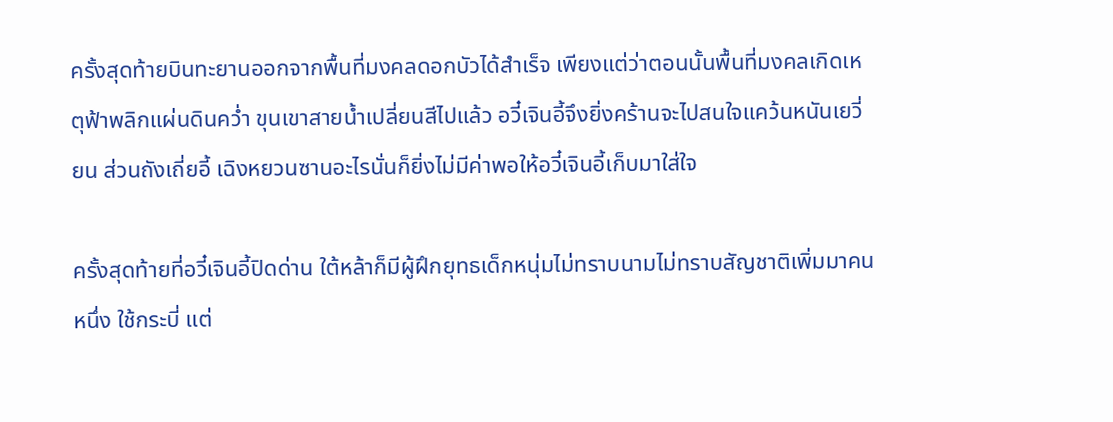ครั้งสุดท้ายบินทะยานออกจากพื้นที่มงคลดอกบัวได้สำเร็จ เพียงแต่ว่าตอนนั้นพื้นที่มงคลเกิดเหตุฟ้าพลิกแผ่นดินคว่ำ ขุนเขาสายน้ำเปลี่ยนสีไปแล้ว อวี๋เจินอี้จึงยิ่งคร้านจะไปสนใจแคว้นหนันเยวี่ยน ส่วนถังเถี่ยอี้ เฉิงหยวนซานอะไรนั่นก็ยิ่งไม่มีค่าพอให้อวี๋เจินอี้เก็บมาใส่ใจ

ครั้งสุดท้ายที่อวี๋เจินอี้ปิดด่าน ใต้หล้าก็มีผู้ฝึกยุทธเด็กหนุ่มไม่ทราบนามไม่ทราบสัญชาติเพิ่มมาคนหนึ่ง ใช้กระบี่ แต่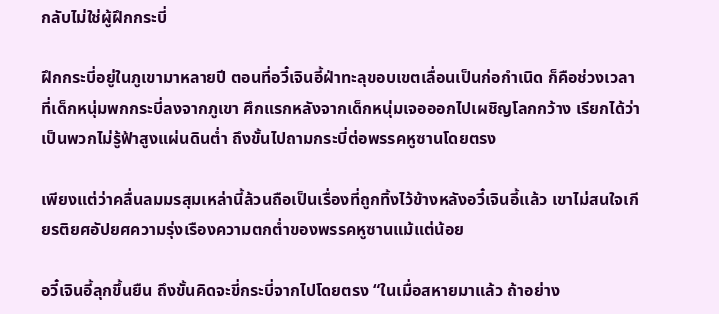กลับไม่ใช่ผู้ฝึกกระบี่

ฝึกกระบี่อยู่ในภูเขามาหลายปี ตอนที่อวี๋เจินอี้ฝ่าทะลุขอบเขตเลื่อนเป็นก่อกำเนิด ก็คือช่วงเวลาที่เด็กหนุ่มพกกระบี่ลงจากภูเขา ศึกแรกหลังจากเด็กหนุ่มเจอออกไปเผชิญโลกกว้าง เรียกได้ว่าเป็นพวกไม่รู้ฟ้าสูงแผ่นดินต่ำ ถึงขั้นไปถามกระบี่ต่อพรรคหูซานโดยตรง

เพียงแต่ว่าคลื่นลมมรสุมเหล่านี้ล้วนถือเป็นเรื่องที่ถูกทิ้งไว้ข้างหลังอวี๋เจินอี้เเล้ว เขาไม่สนใจเกียรติยศอัปยศความรุ่งเรืองความตกต่ำของพรรคหูซานแม้แต่น้อย

อวี๋เจินอี้ลุกขึ้นยืน ถึงขั้นคิดจะขี่กระบี่จากไปโดยตรง “ในเมื่อสหายมาแล้ว ถ้าอย่าง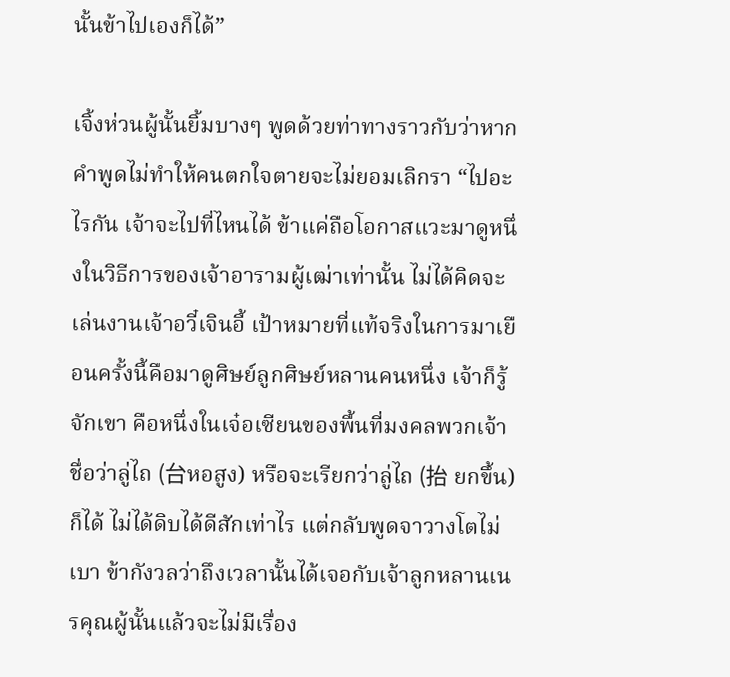นั้นข้าไปเองก็ได้”

เจิ้งห่วนผู้นั้นยิ้มบางๆ พูดด้วยท่าทางราวกับว่าหากคำพูดไม่ทำให้คนตกใจตายจะไม่ยอมเลิกรา “ไปอะไรกัน เจ้าจะไปที่ไหนได้ ข้าแค่ถือโอกาสแวะมาดูหนึ่งในวิธีการของเจ้าอารามผู้เฒ่าเท่านั้น ไม่ได้คิดจะเล่นงานเจ้าอวี๋เจินอี้ เป้าหมายที่แท้จริงในการมาเยือนครั้งนี้คือมาดูศิษย์ลูกศิษย์หลานคนหนึ่ง เจ้าก็รู้จักเขา คือหนึ่งในเจ๋อเซียนของพื้นที่มงคลพวกเจ้า ชื่อว่าลู่ไถ (台หอสูง) หรือจะเรียกว่าลู่ไถ (抬 ยกขึ้น) ก็ได้ ไม่ได้ดิบได้ดีสักเท่าไร แต่กลับพูดจาวางโตไม่เบา ข้ากังวลว่าถึงเวลานั้นได้เจอกับเจ้าลูกหลานเนรคุณผู้นั้นแล้วจะไม่มีเรื่อง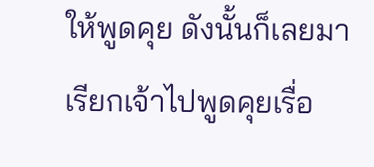ให้พูดคุย ดังนั้นก็เลยมาเรียกเจ้าไปพูดคุยเรื่อ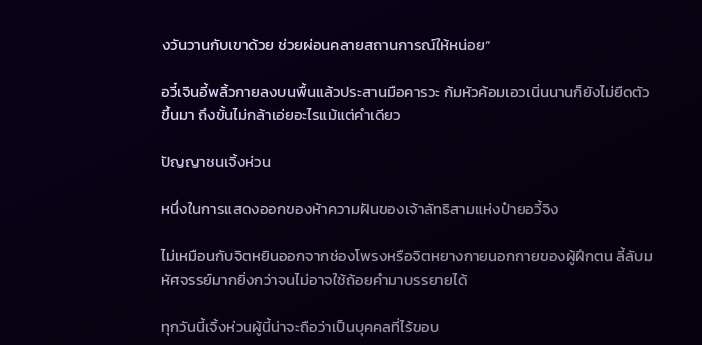งวันวานกับเขาด้วย ช่วยผ่อนคลายสถานการณ์ให้หน่อย”

อวี๋เจินอี้พลิ้วกายลงบนพื้นแล้วประสานมือคารวะ ก้มหัวค้อมเอวเนิ่นนานก็ยังไม่ยืดตัวขึ้นมา ถึงขั้นไม่กล้าเอ่ยอะไรแม้แต่คำเดียว

ปัญญาชนเจิ้งห่วน

หนึ่งในการแสดงออกของห้าความฝันของเจ้าลัทธิสามแห่งป๋ายอวี้จิง

ไม่เหมือนกับจิตหยินออกจากช่องโพรงหรือจิตหยางกายนอกกายของผู้ฝึกตน ลี้ลับมหัศจรรย์มากยิ่งกว่าจนไม่อาจใช้ถ้อยคำมาบรรยายได้

ทุกวันนี้เจิ้งห่วนผู้นี้น่าจะถือว่าเป็นบุคคลที่ไร้ขอบ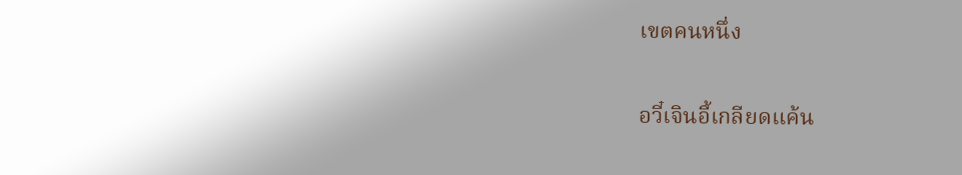เขตคนหนึ่ง

อวี๋เจินอี้เกลียดแค้น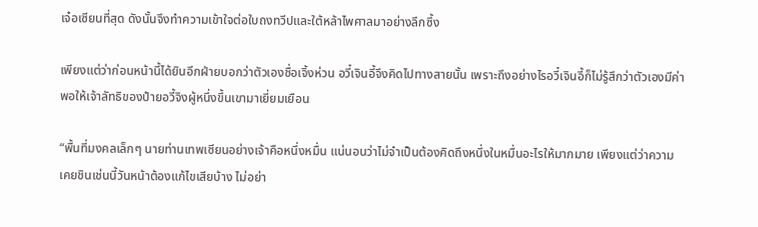เจ๋อเซียนที่สุด ดังนั้นจึงทำความเข้าใจต่อใบถงทวีปและใต้หล้าไพศาลมาอย่างลึกซึ้ง

เพียงแต่ว่าก่อนหน้านี้ได้ยินอีกฝ่ายบอกว่าตัวเองชื่อเจิ้งห่วน อวี๋เจินอี้จึงคิดไปทางสายนั้น เพราะถึงอย่างไรอวี๋เจินอี้ก็ไม่รู้สึกว่าตัวเองมีค่าพอให้เจ้าลัทธิของป๋ายอวี้จิงผู้หนึ่งขึ้นเขามาเยี่ยมเยือน

“พื้นที่มงคลเล็กๆ นายท่านเทพเซียนอย่างเจ้าคือหนึ่งหมื่น แน่นอนว่าไม่จำเป็นต้องคิดถึงหนึ่งในหมื่นอะไรให้มากมาย เพียงแต่ว่าความเคยชินเช่นนี้วันหน้าต้องแก้ไขเสียบ้าง ไม่อย่า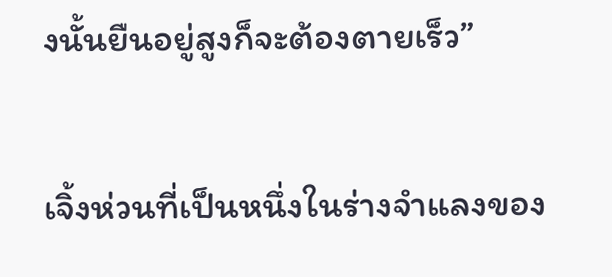งนั้นยืนอยู่สูงก็จะต้องตายเร็ว”

เจิ้งห่วนที่เป็นหนึ่งในร่างจำแลงของ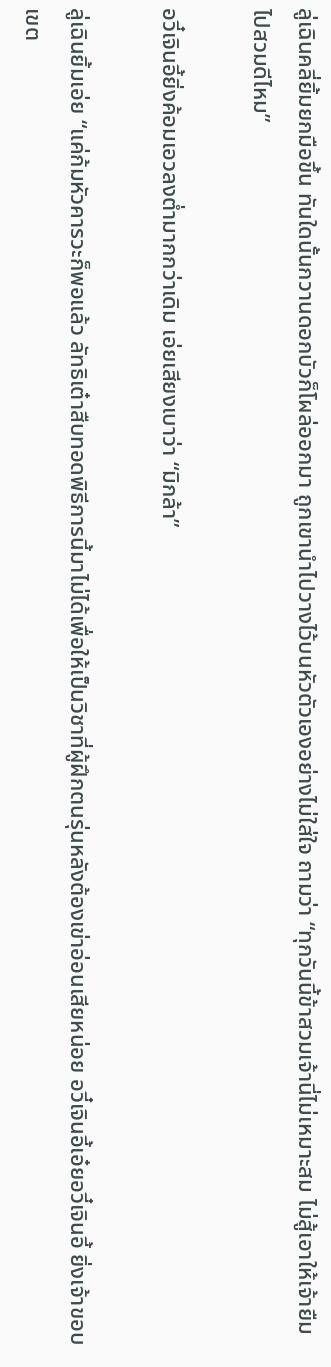ลู่เฉินคลี่ยิ้มยกมือขึ้น ทันใดนั้นกวานดอกบัวก็โผล่ออกมา ถูกเขานำไปวางไว้บนหัวตัวเองอย่างไม่ใส่ใจ ถามว่า “ทุกวันนี้ข้าสวมเจ้านี่ไม่เหมาะสม ไม่สู้เอาให้เจ้ายืมไปสวมดีไหม”

อวี๋เจินอี้ยิ่งค้อมเอวลงต่ำมากกว่าเดิม เอ่ยเสียงเบาว่า “มิกล้า”

ลู่เฉินยิ้มเอ่ย “แค่ก้มหัวคารวะก็พอแล้ว ลัทธิเต๋าสืบทอดพิธีการนี้มาไม่ได้เพื่อให้เป็นวิชาที่ผู้ฝึกตนรุ่นหลังต้องเข่าอ่อนเสียหน่อย อวี๋เจินอี้เอ๋ยอวี๋เจินอี้ ยิ่งเจ้าขอบเขต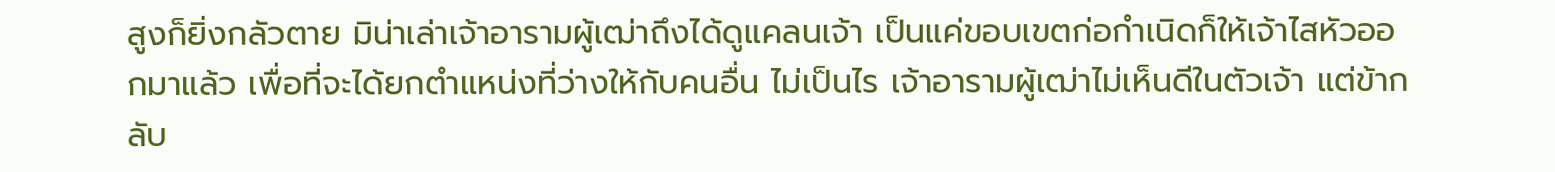สูงก็ยิ่งกลัวตาย มิน่าเล่าเจ้าอารามผู้เฒ่าถึงได้ดูแคลนเจ้า เป็นแค่ขอบเขตก่อกำเนิดก็ให้เจ้าไสหัวออกมาแล้ว เพื่อที่จะได้ยกตำแหน่งที่ว่างให้กับคนอื่น ไม่เป็นไร เจ้าอารามผู้เฒ่าไม่เห็นดีในตัวเจ้า แต่ข้ากลับ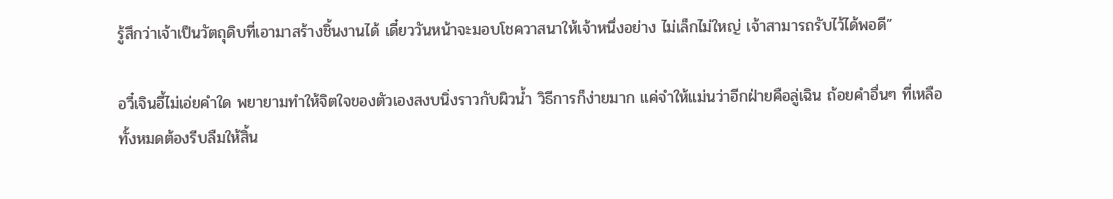รู้สึกว่าเจ้าเป็นวัตถุดิบที่เอามาสร้างชิ้นงานได้ เดี๋ยววันหน้าจะมอบโชควาสนาให้เจ้าหนึ่งอย่าง ไม่เล็กไม่ใหญ่ เจ้าสามารถรับไว้ได้พอดี”

อวี๋เจินอี้ไม่เอ่ยคำใด พยายามทำให้จิตใจของตัวเองสงบนิ่งราวกับผิวน้ำ วิธีการก็ง่ายมาก แค่จำให้แม่นว่าอีกฝ่ายคือลู่เฉิน ถ้อยคำอื่นๆ ที่เหลือทั้งหมดต้องรีบลืมให้สิ้น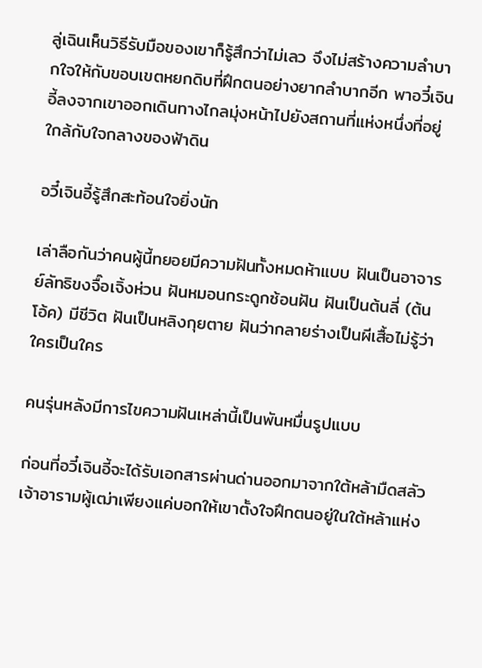ลู่เฉินเห็นวิธีรับมือของเขาก็รู้สึกว่าไม่เลว จึงไม่สร้างความลำบากใจให้กับขอบเขตหยกดิบที่ฝึกตนอย่างยากลำบากอีก พาอวี๋เจินอี้ลงจากเขาออกเดินทางไกลมุ่งหน้าไปยังสถานที่แห่งหนึ่งที่อยู่ใกล้กับใจกลางของฟ้าดิน

อวี๋เจินอี้รู้สึกสะท้อนใจยิ่งนัก

เล่าลือกันว่าคนผู้นี้ทยอยมีความฝันทั้งหมดห้าแบบ ฝันเป็นอาจารย์ลัทธิขงจื๊อเจิ้งห่วน ฝันหมอนกระดูกซ้อนฝัน ฝันเป็นต้นลี่ (ต้นโอ้ค) มีชีวิต ฝันเป็นหลิงกุยตาย ฝันว่ากลายร่างเป็นผีเสื้อไม่รู้ว่าใครเป็นใคร

คนรุ่นหลังมีการไขความฝันเหล่านี้เป็นพันหมื่นรูปแบบ

ก่อนที่อวี๋เจินอี้จะได้รับเอกสารผ่านด่านออกมาจากใต้หล้ามืดสลัว เจ้าอารามผู้เฒ่าเพียงแค่บอกให้เขาตั้งใจฝึกตนอยู่ในใต้หล้าแห่ง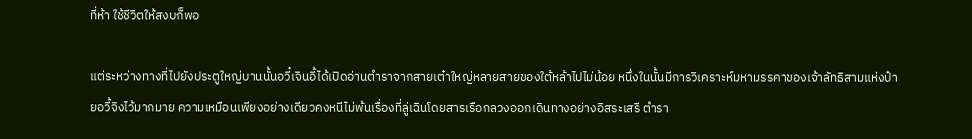ที่ห้า ใช้ชีวิตให้สงบก็พอ

แต่ระหว่างทางที่ไปยังประตูใหญ่บานนั้นอวี๋เจินอี้ได้เปิดอ่านตำราจากสายเต๋าใหญ่หลายสายของใต้หล้าไปไม่น้อย หนึ่งในนั้นมีการวิเคราะห์มหามรรคาของเจ้าลัทธิสามแห่งป๋ายอวี้จิงไว้มากมาย ความเหมือนเพียงอย่างเดียวคงหนีไม่พ้นเรื่องที่ลู่เฉินโดยสารเรือกลวงออกเดินทางอย่างอิสระเสรี ตำรา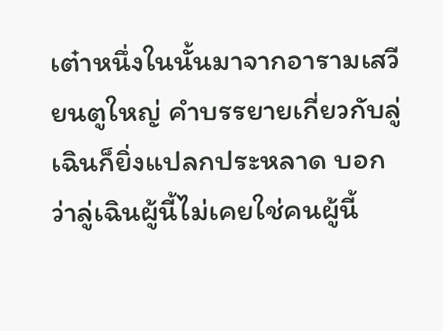เต๋าหนึ่งในนั้นมาจากอารามเสวียนตูใหญ่ คำบรรยายเกี่ยวกับลู่เฉินก็ยิ่งแปลกประหลาด บอกว่าลู่เฉินผู้นี้ไม่เคยใช่คนผู้นี้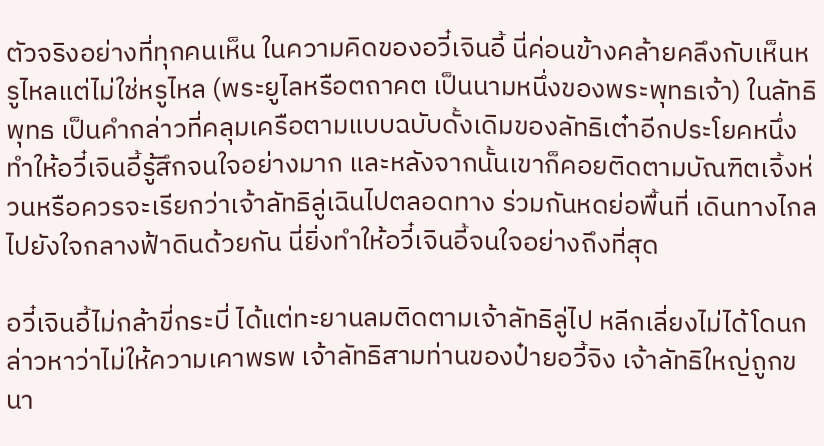ตัวจริงอย่างที่ทุกคนเห็น ในความคิดของอวี๋เจินอี้ นี่ค่อนข้างคล้ายคลึงกับเห็นหรูไหลแต่ไม่ใช่หรูไหล (พระยูไลหรือตถาคต เป็นนามหนึ่งของพระพุทธเจ้า) ในลัทธิพุทธ เป็นคำกล่าวที่คลุมเครือตามแบบฉบับดั้งเดิมของลัทธิเต๋าอีกประโยคหนึ่ง ทำให้อวี๋เจินอี้รู้สึกจนใจอย่างมาก และหลังจากนั้นเขาก็คอยติดตามบัณฑิตเจิ้งห่วนหรือควรจะเรียกว่าเจ้าลัทธิลู่เฉินไปตลอดทาง ร่วมกันหดย่อพื้นที่ เดินทางไกลไปยังใจกลางฟ้าดินด้วยกัน นี่ยิ่งทำให้อวี๋เจินอี้จนใจอย่างถึงที่สุด

อวี๋เจินอี้ไม่กล้าขี่กระบี่ ได้แต่ทะยานลมติดตามเจ้าลัทธิลู่ไป หลีกเลี่ยงไม่ได้โดนกล่าวหาว่าไม่ให้ความเคาพรพ เจ้าลัทธิสามท่านของป๋ายอวี้จิง เจ้าลัทธิใหญ่ถูกขนา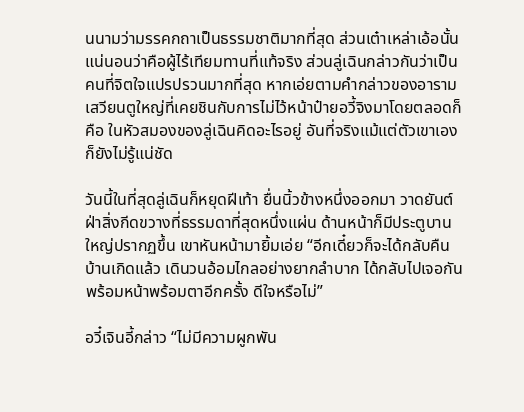นนามว่ามรรคกถาเป็นธรรมชาติมากที่สุด ส่วนเต๋าเหล่าเอ้อนั้นแน่นอนว่าคือผู้ไร้เทียมทานที่แท้จริง ส่วนลู่เฉินกล่าวกันว่าเป็นคนที่จิตใจแปรปรวนมากที่สุด หากเอ่ยตามคำกล่าวของอารามเสวียนตูใหญ่ที่เคยชินกับการไม่ไว้หน้าป๋ายอวี้จิงมาโดยตลอดก็คือ ในหัวสมองของลู่เฉินคิดอะไรอยู่ อันที่จริงแม้แต่ตัวเขาเองก็ยังไม่รู้แน่ชัด

วันนี้ในที่สุดลู่เฉินก็หยุดฝีเท้า ยื่นนิ้วข้างหนึ่งออกมา วาดยันต์ฝ่าสิ่งกีดขวางที่ธรรมดาที่สุดหนึ่งแผ่น ด้านหน้าก็มีประตูบานใหญ่ปรากฏขึ้น เขาหันหน้ามายิ้มเอ่ย “อีกเดี๋ยวก็จะได้กลับคืนบ้านเกิดแล้ว เดินวนอ้อมไกลอย่างยากลำบาก ได้กลับไปเจอกันพร้อมหน้าพร้อมตาอีกครั้ง ดีใจหรือไม่”

อวี๋เจินอี้กล่าว “ไม่มีความผูกพัน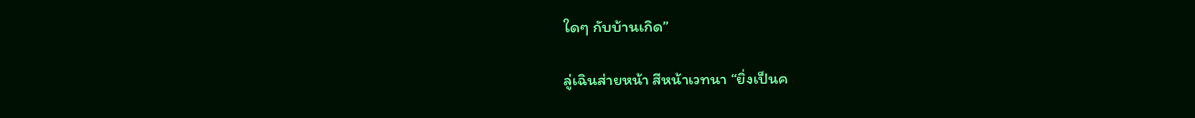ใดๆ กับบ้านเกิด”

ลู่เฉินส่ายหน้า สีหน้าเวทนา “ยิ่งเป็นค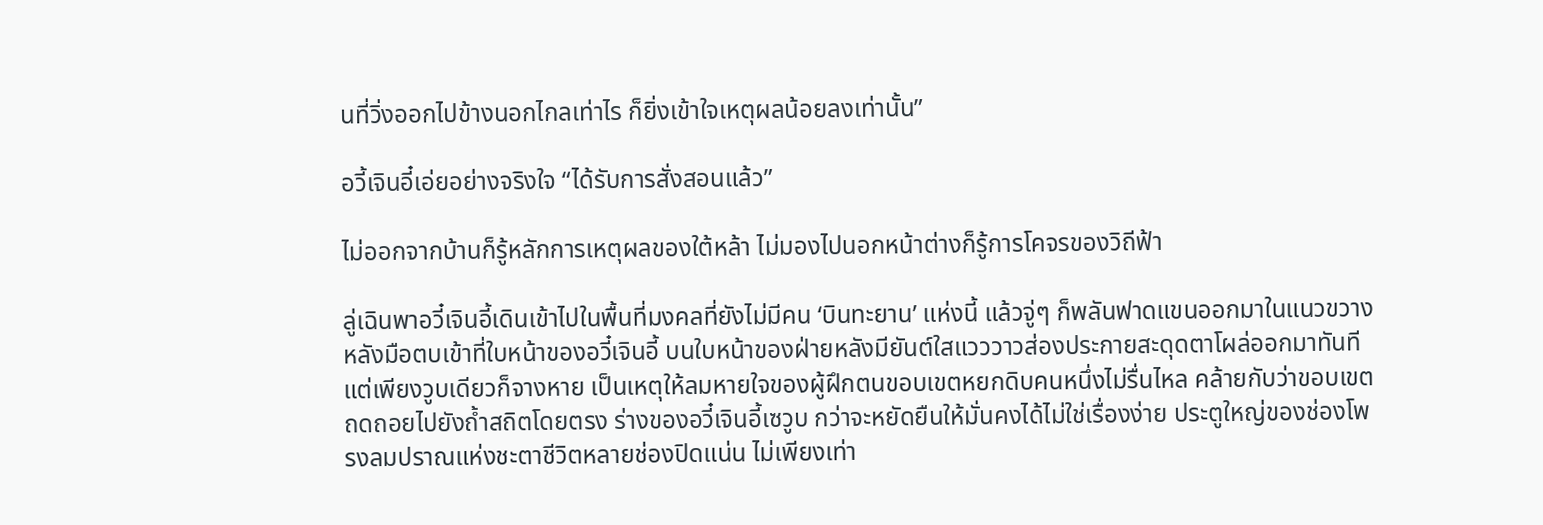นที่วิ่งออกไปข้างนอกไกลเท่าไร ก็ยิ่งเข้าใจเหตุผลน้อยลงเท่านั้น”

อวี้เจินอี๋เอ่ยอย่างจริงใจ “ได้รับการสั่งสอนแล้ว”

ไม่ออกจากบ้านก็รู้หลักการเหตุผลของใต้หล้า ไม่มองไปนอกหน้าต่างก็รู้การโคจรของวิถีฟ้า

ลู่เฉินพาอวี๋เจินอี้เดินเข้าไปในพื้นที่มงคลที่ยังไม่มีคน ‘บินทะยาน’ แห่งนี้ แล้วจู่ๆ ก็พลันฟาดแขนออกมาในแนวขวาง หลังมือตบเข้าที่ใบหน้าของอวี๋เจินอี้ บนใบหน้าของฝ่ายหลังมียันต์ใสแวววาวส่องประกายสะดุดตาโผล่ออกมาทันที แต่เพียงวูบเดียวก็จางหาย เป็นเหตุให้ลมหายใจของผู้ฝึกตนขอบเขตหยกดิบคนหนึ่งไม่รื่นไหล คล้ายกับว่าขอบเขตถดถอยไปยังถ้ำสถิตโดยตรง ร่างของอวี๋เจินอี้เซวูบ กว่าจะหยัดยืนให้มั่นคงได้ไม่ใช่เรื่องง่าย ประตูใหญ่ของช่องโพรงลมปราณแห่งชะตาชีวิตหลายช่องปิดแน่น ไม่เพียงเท่า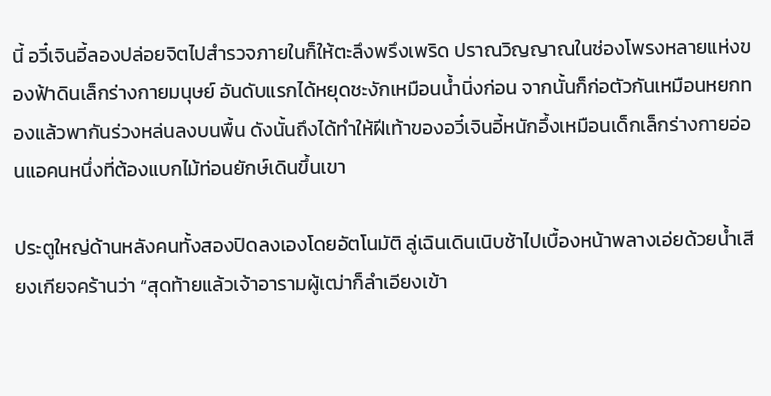นี้ อวี๋เจินอี้ลองปล่อยจิตไปสำรวจภายในก็ให้ตะลึงพรึงเพริด ปราณวิญญาณในช่องโพรงหลายแห่งของฟ้าดินเล็กร่างกายมนุษย์ อันดับแรกได้หยุดชะงักเหมือนน้ำนิ่งก่อน จากนั้นก็ก่อตัวกันเหมือนหยกทองแล้วพากันร่วงหล่นลงบนพื้น ดังนั้นถึงได้ทำให้ฝีเท้าของอวี๋เจินอี้หนักอึ้งเหมือนเด็กเล็กร่างกายอ่อนแอคนหนึ่งที่ต้องแบกไม้ท่อนยักษ์เดินขึ้นเขา

ประตูใหญ่ด้านหลังคนทั้งสองปิดลงเองโดยอัตโนมัติ ลู่เฉินเดินเนิบช้าไปเบื้องหน้าพลางเอ่ยด้วยน้ำเสียงเกียจคร้านว่า “สุดท้ายแล้วเจ้าอารามผู้เฒ่าก็ลำเอียงเข้า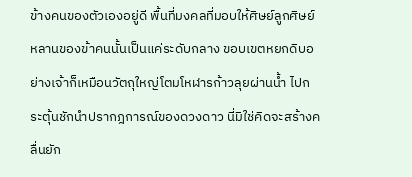ข้างคนของตัวเองอยู่ดี พื้นที่มงคลที่มอบให้ศิษย์ลูกศิษย์หลานของข้าคนนั้นเป็นแค่ระดับกลาง ขอบเขตหยกดิบอย่างเจ้าก็เหมือนวัตถุใหญ่โตมโหฬารก้าวลุยผ่านน้ำ ไปกระตุ้นชักนำปรากฎการณ์ของดวงดาว นี่มิใช่คิดจะสร้างคลื่นยัก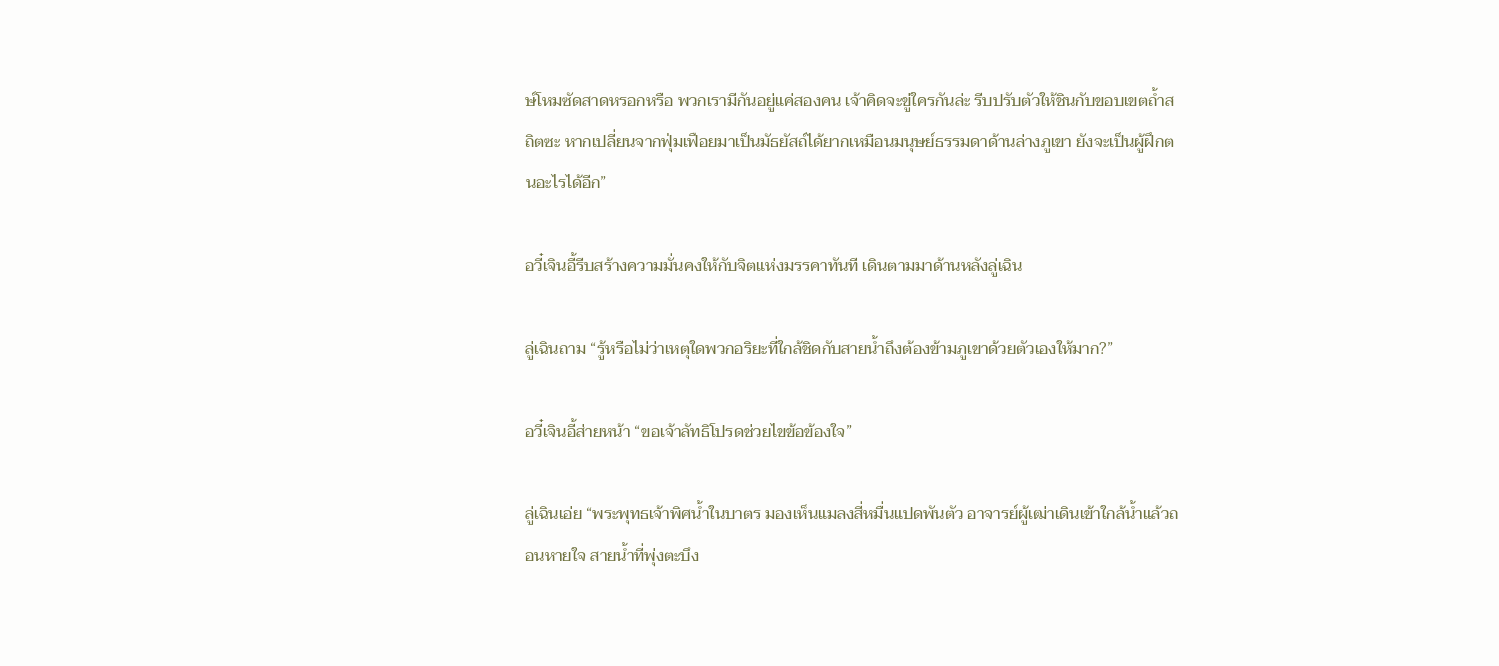ษ์โหมซัดสาดหรอกหรือ พวกเรามีกันอยู่แค่สองคน เจ้าคิดจะขู่ใครกันล่ะ รีบปรับตัวให้ชินกับขอบเขตถ้ำสถิตซะ หากเปลี่ยนจากฟุ่มเฟือยมาเป็นมัธยัสถ์ได้ยากเหมือนมนุษย์ธรรมดาด้านล่างภูเขา ยังจะเป็นผู้ฝึกตนอะไรได้อีก”

อวี๋เจินอี้รีบสร้างความมั่นคงให้กับจิตแห่งมรรคาทันที เดินตามมาด้านหลังลู่เฉิน

ลู่เฉินถาม “รู้หรือไม่ว่าเหตุใดพวกอริยะที่ใกล้ชิดกับสายน้ำถึงต้องข้ามภูเขาด้วยตัวเองให้มาก?”

อวี๋เจินอี้ส่ายหน้า “ขอเจ้าลัทธิโปรดช่วยไขข้อข้องใจ”

ลู่เฉินเอ่ย “พระพุทธเจ้าพิศน้ำในบาตร มองเห็นแมลงสี่หมื่นแปดพันตัว อาจารย์ผู้เฒ่าเดินเข้าใกล้น้ำแล้วถอนหายใจ สายน้ำที่พุ่งตะบึง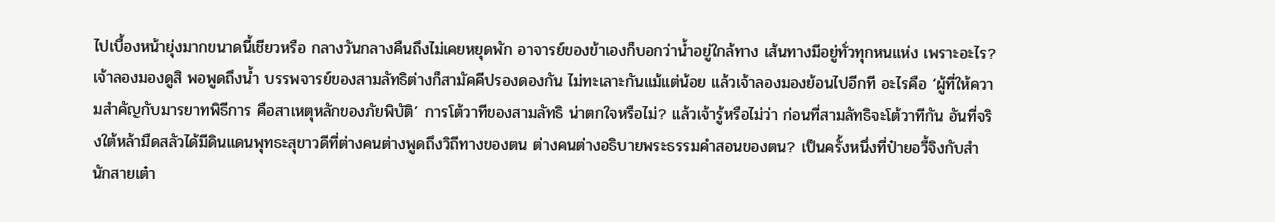ไปเบื้องหน้ายุ่งมากขนาดนี้เชียวหรือ กลางวันกลางคืนถึงไม่เคยหยุดพัก อาจารย์ของข้าเองก็บอกว่าน้ำอยู่ใกล้ทาง เส้นทางมีอยู่ทั่วทุกหนแห่ง เพราะอะไร? เจ้าลองมองดูสิ พอพูดถึงน้ำ บรรพจารย์ของสามลัทธิต่างก็สามัคคีปรองดองกัน ไม่ทะเลาะกันแม้แต่น้อย แล้วเจ้าลองมองย้อนไปอีกที อะไรคือ ‘ผู้ที่ให้ความสำคัญกับมารยาทพิธีการ คือสาเหตุหลักของภัยพิบัติ’ การโต้วาทีของสามลัทธิ น่าตกใจหรือไม่? แล้วเจ้ารู้หรือไม่ว่า ก่อนที่สามลัทธิจะโต้วาทีกัน อันที่จริงใต้หล้ามืดสลัวได้มีดินแดนพุทธะสุขาวดีที่ต่างคนต่างพูดถึงวิถีทางของตน ต่างคนต่างอธิบายพระธรรมคำสอนของตน? เป็นครั้งหนึ่งที่ป๋ายอวี้จิงกับสำนักสายเต๋า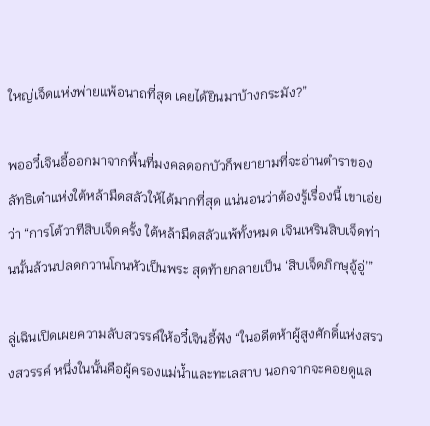ใหญ่เจ็ดแห่งพ่ายแพ้อนาถที่สุด เคยได้ยินมาบ้างกระมัง?”

พออวี๋เจินอี้ออกมาจากพื้นที่มงคลดอกบัวก็พยายามที่จะอ่านตำราของลัทธิเต๋าแห่งใต้หล้ามืดสลัวให้ได้มากที่สุด แน่นอนว่าต้องรู้เรื่องนี้ เขาเอ่ยว่า “การโต้วาทีสิบเจ็ดครั้ง ใต้หล้ามืดสลัวแพ้ทั้งหมด เจินเหรินสิบเจ็ดท่านนั้นล้วนปลดกวานโกนหัวเป็นพระ สุดท้ายกลายเป็น ‘สิบเจ็ดภิกษุอู้อู่’”

ลู่เฉินเปิดเผยความลับสวรรค์ให้อวี๋เจินอี้ฟัง “ในอดีตห้าผู้สูงศักดิ์แห่งสรวงสวรรค์ หนึ่งในนั้นคือผู้ครองแม่น้ำและทะเลสาบ นอกจากจะคอยดูแล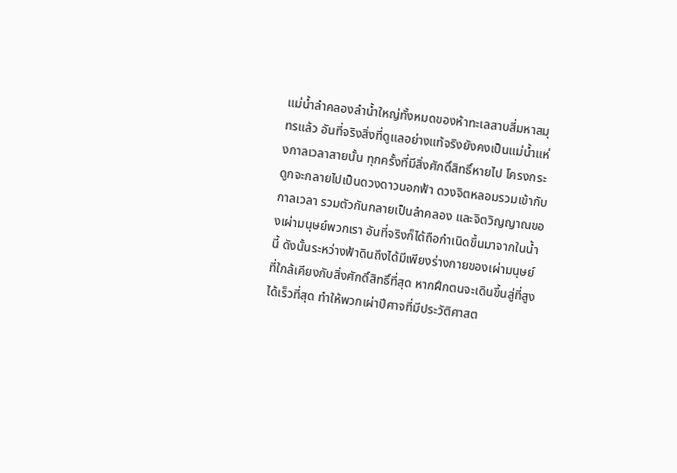แม่น้ำลำคลองลำน้ำใหญ่ทั้งหมดของห้าทะเลสาบสี่มหาสมุทรแล้ว อันที่จริงสิ่งที่ดูแลอย่างแท้จริงยังคงเป็นแม่น้ำแห่งกาลเวลาสายนั้น ทุกครั้งที่มีสิ่งศักดิ์สิทธิ์หายไป โครงกระดูกจะกลายไปเป็นดวงดาวนอกฟ้า ดวงจิตหลอมรวมเข้ากับกาลเวลา รวมตัวกันกลายเป็นลำคลอง และจิตวิญญาณของเผ่ามนุษย์พวกเรา อันที่จริงก็ได้ถือกำเนิดขึ้นมาจากในน้ำนี้ ดังนั้นระหว่างฟ้าดินถึงได้มีเพียงร่างกายของเผ่ามนุษย์ที่ใกล้เคียงกับสิ่งศักดิ์สิทธิ์ที่สุด หากฝึกตนจะเดินขึ้นสู่ที่สูงได้เร็วที่สุด ทำให้พวกเผ่าปีศาจที่มีประวัติศาสต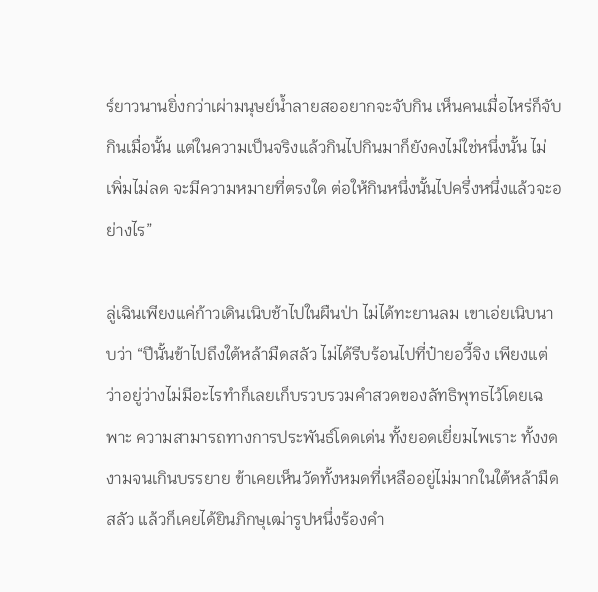ร์ยาวนานยิ่งกว่าเผ่ามนุษย์น้ำลายสออยากจะจับกิน เห็นคนเมื่อไหร่ก็จับกินเมื่อนั้น แต่ในความเป็นจริงแล้วกินไปกินมาก็ยังคงไม่ใช่หนึ่งนั้น ไม่เพิ่มไม่ลด จะมีความหมายที่ตรงใด ต่อให้กินหนึ่งนั้นไปครึ่งหนึ่งแล้วจะอย่างไร”

ลู่เฉินเพียงแค่ก้าวเดินเนิบช้าไปในผืนป่า ไม่ได้ทะยานลม เขาเอ่ยเนิบนาบว่า “ปีนั้นข้าไปถึงใต้หล้ามืดสลัว ไม่ได้รีบร้อนไปที่ป๋ายอวี้จิง เพียงแต่ว่าอยู่ว่างไม่มีอะไรทำก็เลยเก็บรวบรวมคำสวดของลัทธิพุทธไว้โดยเฉพาะ ความสามารถทางการประพันธ์โดดเด่น ทั้งยอดเยี่ยมไพเราะ ทั้งงดงามจนเกินบรรยาย ข้าเคยเห็นวัดทั้งหมดที่เหลืออยู่ไม่มากในใต้หล้ามืดสลัว แล้วก็เคยได้ยินภิกษุเฒ่ารูปหนึ่งร้องคำ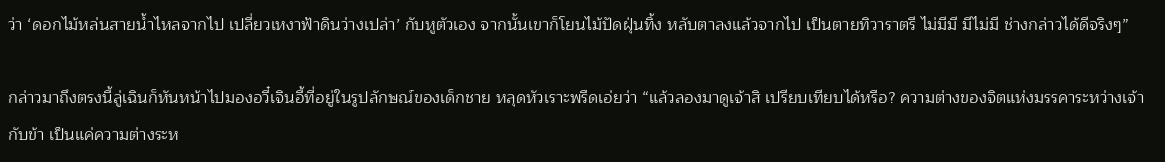ว่า ‘ดอกไม้หล่นสายน้ำไหลจากไป เปลี่ยวเหงาฟ้าดินว่างเปล่า’ กับหูตัวเอง จากนั้นเขาก็โยนไม้ปัดฝุ่นทิ้ง หลับตาลงแล้วจากไป เป็นตายทิวาราตรี ไม่มีมี มีไม่มี ช่างกล่าวได้ดีจริงๆ”

กล่าวมาถึงตรงนี้ลู่เฉินก็หันหน้าไปมองอวี๋เจินอี้ที่อยู่ในรูปลักษณ์ของเด็กชาย หลุดหัวเราะพรืดเอ่ยว่า “แล้วลองมาดูเจ้าสิ เปรียบเทียบได้หรือ? ความต่างของจิตแห่งมรรคาระหว่างเจ้ากับข้า เป็นแค่ความต่างระห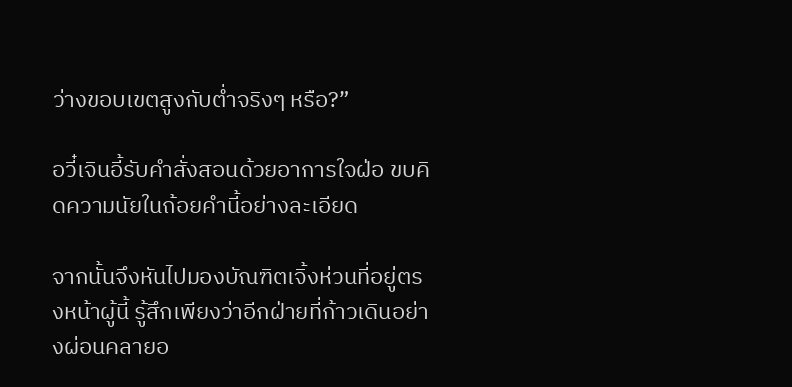ว่างขอบเขตสูงกับต่ำจริงๆ หรือ?”

อวี๋เจินอี้รับคำสั่งสอนด้วยอาการใจฝ่อ ขบคิดความนัยในถ้อยคำนี้อย่างละเอียด

จากนั้นจึงหันไปมองบัณฑิตเจิ้งห่วนที่อยู่ตรงหน้าผู้นี้ รู้สึกเพียงว่าอีกฝ่ายที่ก้าวเดินอย่างผ่อนคลายอ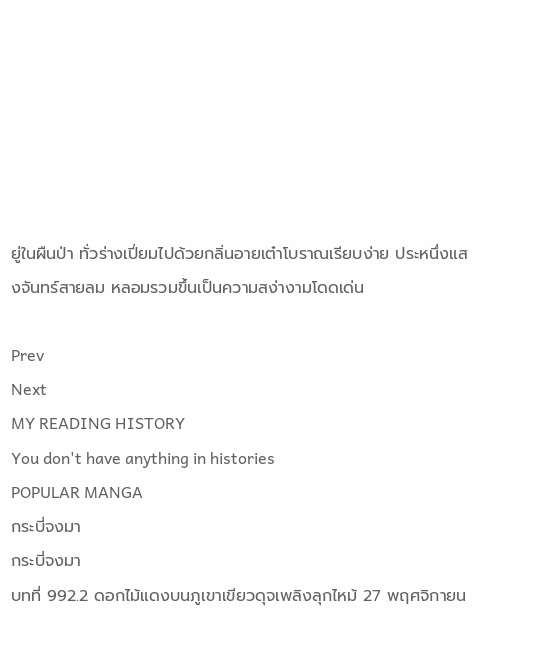ยู่ในผืนป่า ทั่วร่างเปี่ยมไปด้วยกลิ่นอายเต๋าโบราณเรียบง่าย ประหนึ่งแสงจันทร์สายลม หลอมรวมขึ้นเป็นความสง่างามโดดเด่น

Prev
Next
MY READING HISTORY
You don't have anything in histories
POPULAR MANGA
กระบี่จงมา
กระบี่จงมา
บทที่ 992.2 ดอกไม้แดงบนภูเขาเขียวดุจเพลิงลุกไหม้ 27 พฤศจิกายน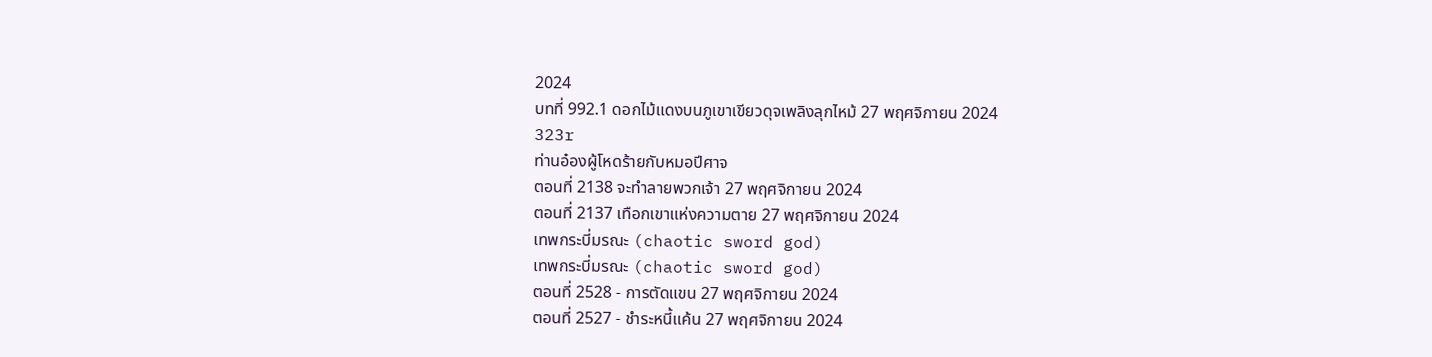2024
บทที่ 992.1 ดอกไม้แดงบนภูเขาเขียวดุจเพลิงลุกไหม้ 27 พฤศจิกายน 2024
323r
ท่านอ๋องผู้โหดร้ายกับหมอปีศาจ
ตอนที่ 2138 จะทำลายพวกเจ้า 27 พฤศจิกายน 2024
ตอนที่ 2137 เทือกเขาแห่งความตาย 27 พฤศจิกายน 2024
เทพกระบี่มรณะ (chaotic sword god)
เทพกระบี่มรณะ (chaotic sword god)
ตอนที่ 2528 - การตัดแขน 27 พฤศจิกายน 2024
ตอนที่ 2527 - ชำระหนี้แค้น 27 พฤศจิกายน 2024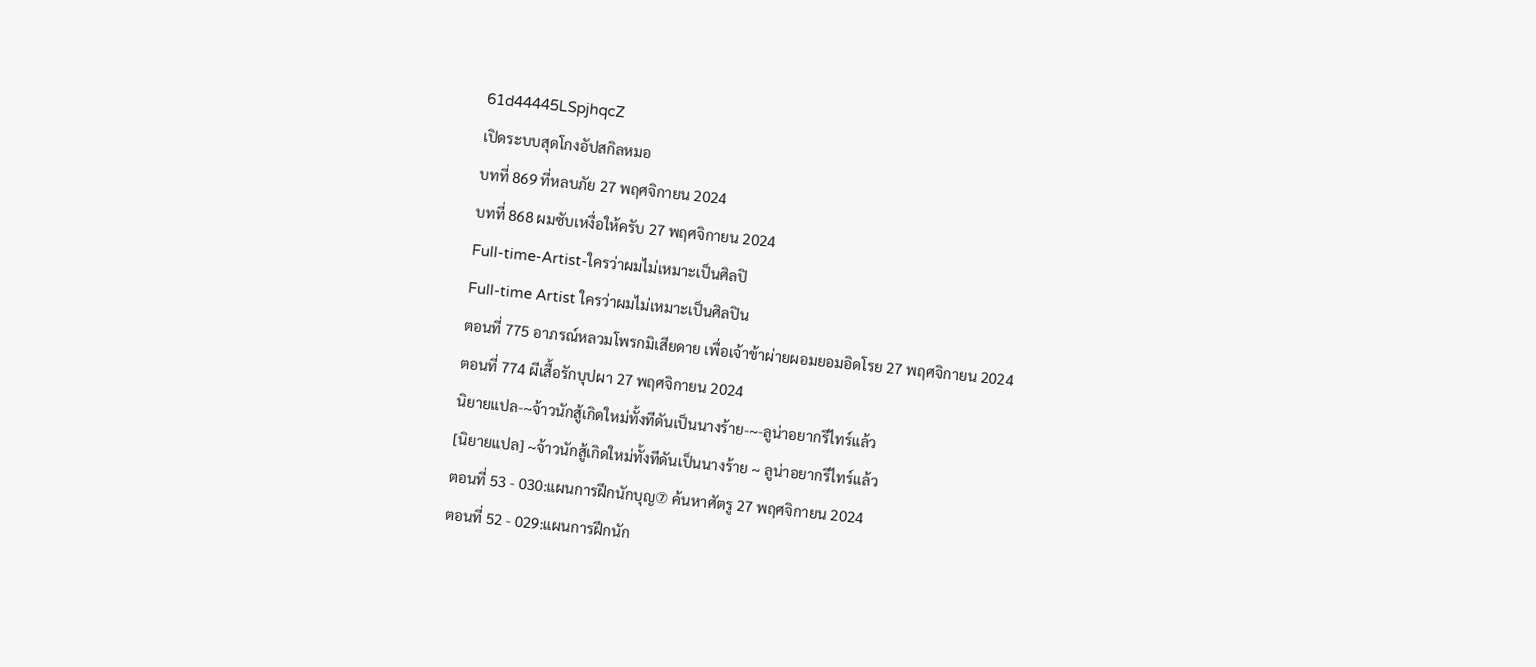61d44445LSpjhqcZ
เปิดระบบสุดโกงอัปสกิลหมอ
บทที่ 869 ที่หลบภัย 27 พฤศจิกายน 2024
บทที่ 868 ผมซับเหงื่อให้ครับ 27 พฤศจิกายน 2024
Full-time-Artist-ใครว่าผมไม่เหมาะเป็นศิลปิ
Full-time Artist ใครว่าผมไม่เหมาะเป็นศิลปิน
ตอนที่ 775 อาภรณ์หลวมโพรกมิเสียดาย เพื่อเจ้าข้าผ่ายผอมยอมอิดโรย 27 พฤศจิกายน 2024
ตอนที่ 774 ผีเสื้อรักบุปผา 27 พฤศจิกายน 2024
นิยายแปล-~จ้าวนักสู้เกิดใหม่ทั้งทีดันเป็นนางร้าย-~-ลูน่าอยากรีไทร์แล้ว
[นิยายแปล] ~จ้าวนักสู้เกิดใหม่ทั้งทีดันเป็นนางร้าย ~ ลูน่าอยากรีไทร์แล้ว
ตอนที่ 53 - 030:แผนการฝึกนักบุญ⑦ ค้นหาศัตรู 27 พฤศจิกายน 2024
ตอนที่ 52 - 029:แผนการฝึกนัก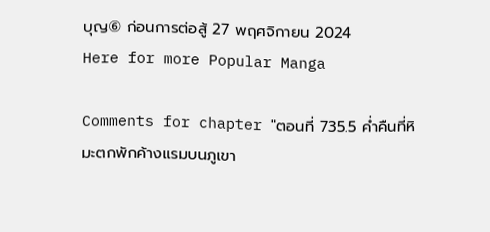บุญ⑥ ก่อนการต่อสู้ 27 พฤศจิกายน 2024
Here for more Popular Manga

Comments for chapter "ตอนที่ 735.5 ค่ำคืนที่หิมะตกพักค้างแรมบนภูเขา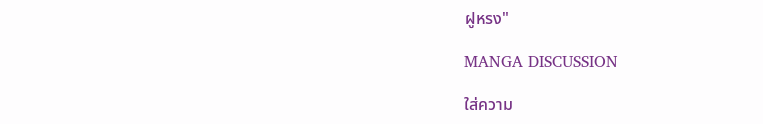ฝูหรง"

MANGA DISCUSSION

ใส่ความ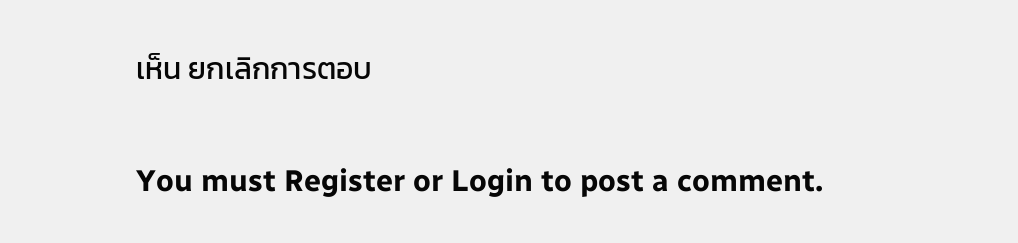เห็น ยกเลิกการตอบ

You must Register or Login to post a comment.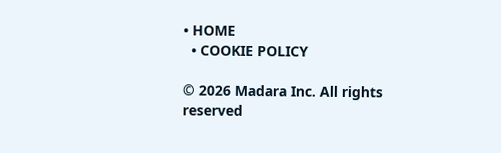• HOME
  • COOKIE POLICY

© 2026 Madara Inc. All rights reserved